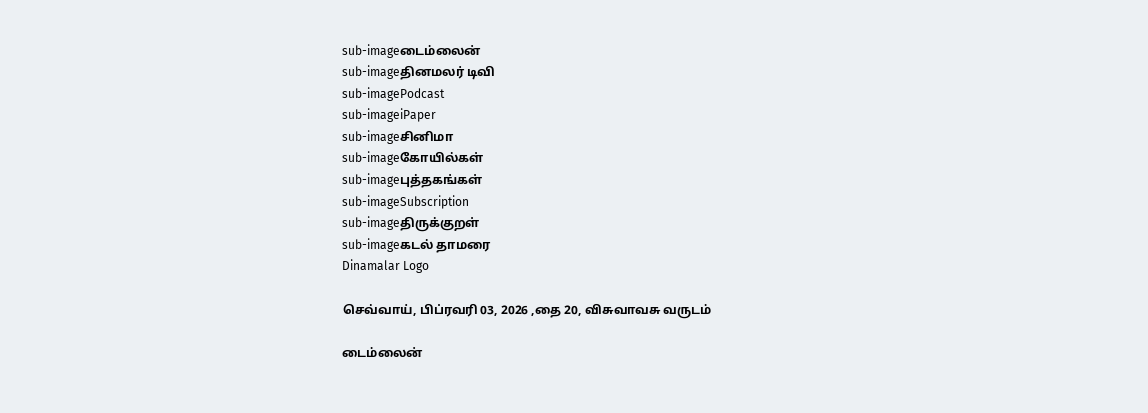sub-imageடைம்லைன்
sub-imageதினமலர் டிவி
sub-imagePodcast
sub-imageiPaper
sub-imageசினிமா
sub-imageகோயில்கள்
sub-imageபுத்தகங்கள்
sub-imageSubscription
sub-imageதிருக்குறள்
sub-imageகடல் தாமரை
Dinamalar Logo

செவ்வாய், பிப்ரவரி 03, 2026 ,தை 20, விசுவாவசு வருடம்

டைம்லைன்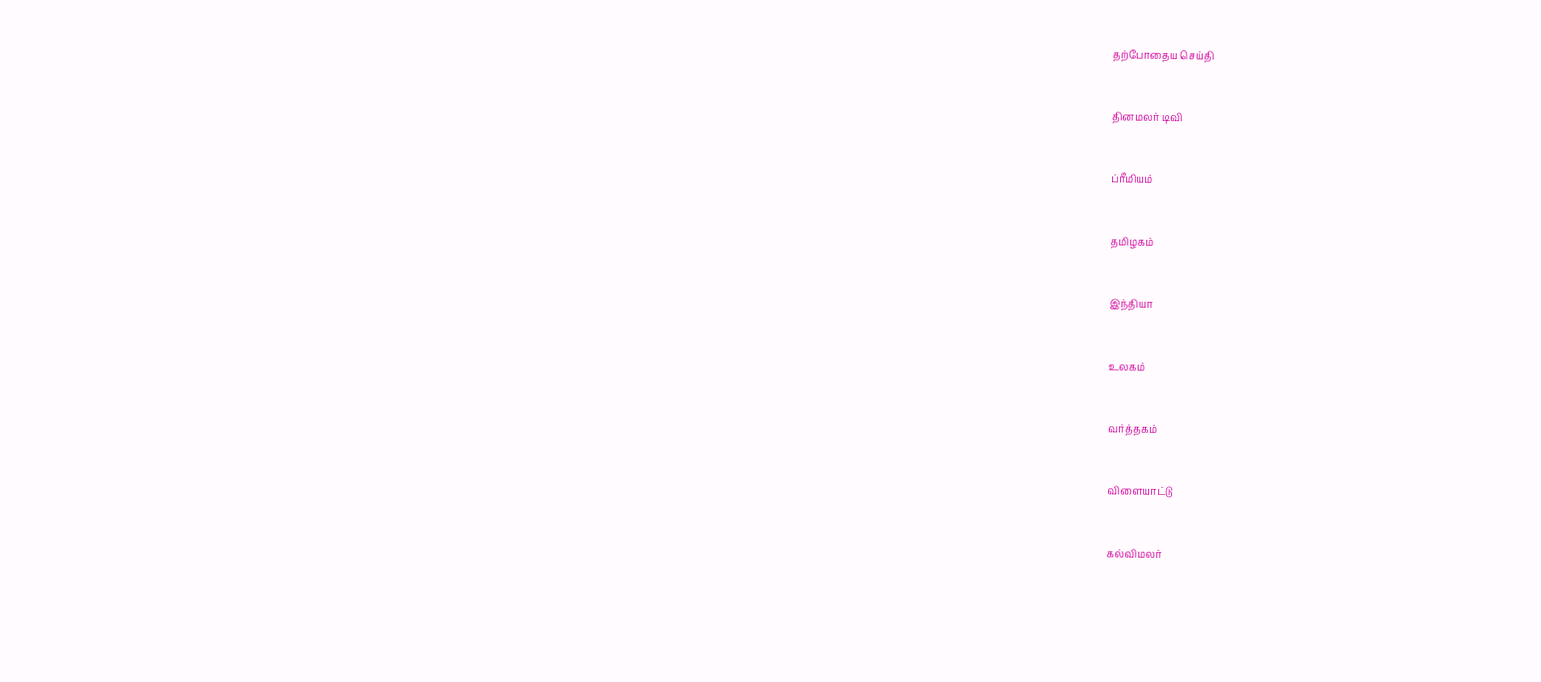தற்போதைய செய்தி


தினமலர் டிவி


ப்ரீமியம்


தமிழகம்


இந்தியா


உலகம்


வர்த்தகம்


விளையாட்டு


கல்விமலர்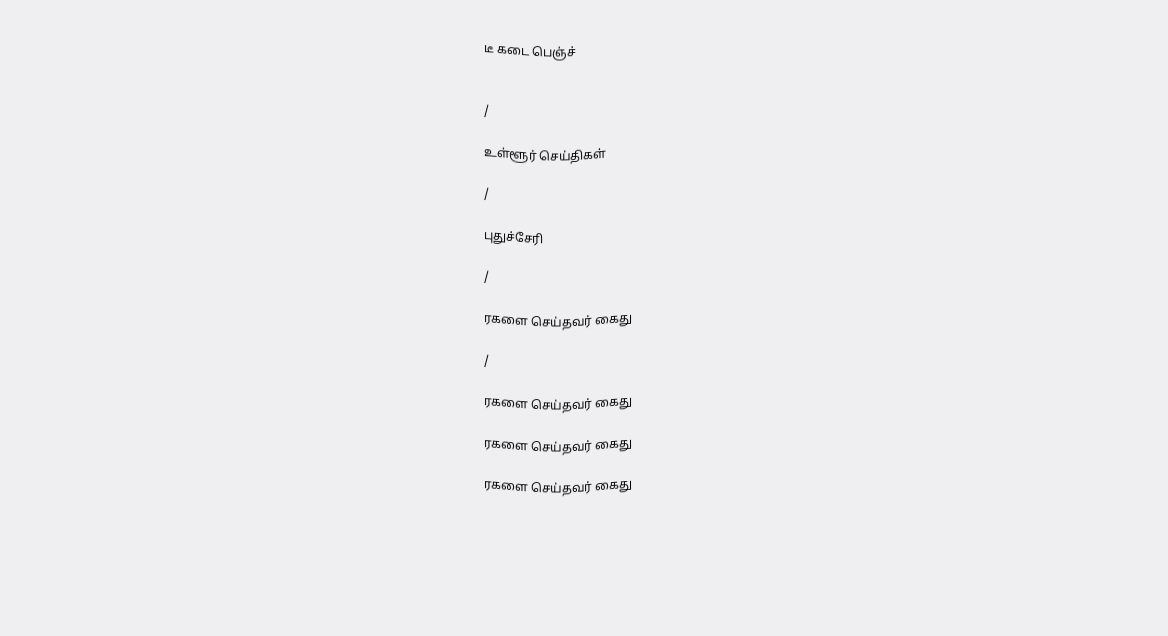டீ கடை பெஞ்ச்


/

உள்ளூர் செய்திகள்

/

புதுச்சேரி

/

ரகளை செய்தவர் கைது

/

ரகளை செய்தவர் கைது

ரகளை செய்தவர் கைது

ரகளை செய்தவர் கைது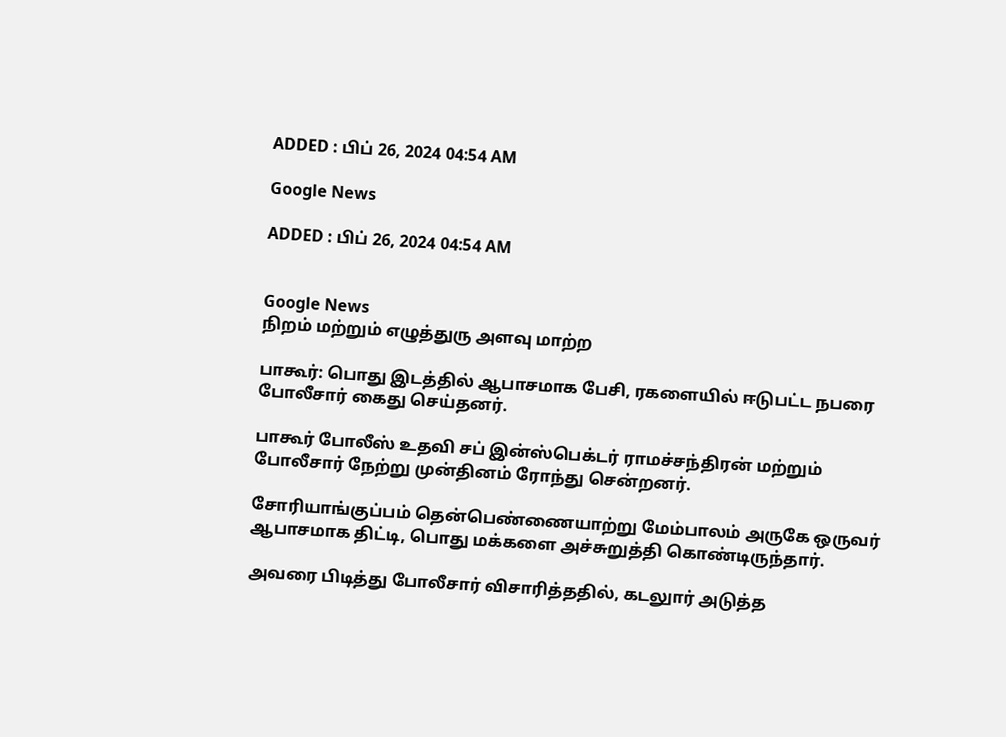ADDED : பிப் 26, 2024 04:54 AM

Google News

ADDED : பிப் 26, 2024 04:54 AM


Google News
நிறம் மற்றும் எழுத்துரு அளவு மாற்ற

பாகூர்: பொது இடத்தில் ஆபாசமாக பேசி, ரகளையில் ஈடுபட்ட நபரை போலீசார் கைது செய்தனர்.

பாகூர் போலீஸ் உதவி சப் இன்ஸ்பெக்டர் ராமச்சந்திரன் மற்றும் போலீசார் நேற்று முன்தினம் ரோந்து சென்றனர்.

சோரியாங்குப்பம் தென்பெண்ணையாற்று மேம்பாலம் அருகே ஒருவர் ஆபாசமாக திட்டி, பொது மக்களை அச்சுறுத்தி கொண்டிருந்தார்.

அவரை பிடித்து போலீசார் விசாரித்ததில், கடலுார் அடுத்த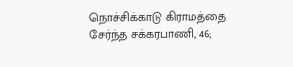நொச்சிக்காடு கிராமத்தை சேர்ந்த சக்கரபாணி, 46;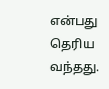என்பது தெரிய வந்தது.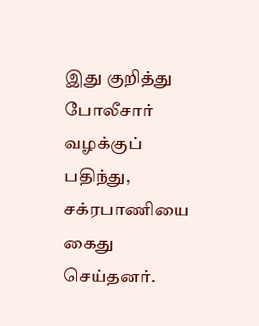இது குறித்து போலீசார் வழக்குப் பதிந்து, சக்ரபாணியை கைது செய்தனர்.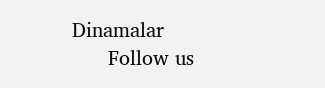Dinamalar
      Follow us